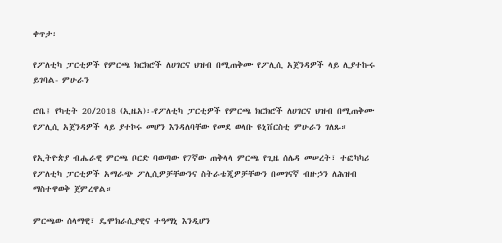ቀጥታ፡

የፖለቲካ ፓርቲዎች የምርጫ ክርክሮች ለሀገርና ህዝብ በሚጠቅሙ የፖሊሲ አጀንዳዎች ላይ ሊያተኩሩ ይገባል- ምሁራን

ሮቤ፤ የካቲት 20/2018 (ኢዜአ)፡-የፖለቲካ ፓርቲዎች የምርጫ ክርክሮች ለሀገርና ህዝብ በሚጠቅሙ የፖሊሲ አጀንዳዎች ላይ ያተኮሩ መሆን እንዳለባቸው የመደ ወላቡ ዩኒቨርስቲ ምሁራን ገለጹ።

የኢትዮጵያ ብሔራዊ ምርጫ ቦርድ ባወጣው የ7ኛው ጠቅላላ ምርጫ የጊዜ ሰሌዳ መሠረት፣ ተፎካካሪ የፖለቲካ ፓርቲዎች አማራጭ ፖሊሲዎቻቸውንና ስትራቴጂዎቻቸውን በመገናኛ ብዙኃን ለሕዝብ ማስተዋወቅ ጀምረዋል።

ምርጫው ሰላማዊ፣ ዴሞክራሲያዊና ተዓማኒ እንዲሆን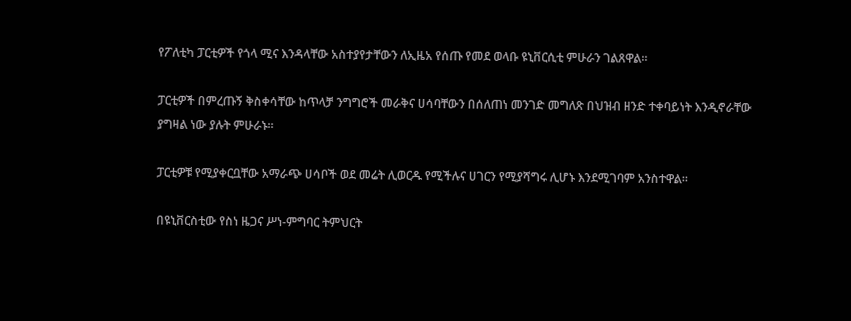የፖለቲካ ፓርቲዎች የጎላ ሚና እንዳላቸው አስተያየታቸውን ለኢዜአ የሰጡ የመደ ወላቡ ዩኒቨርሲቲ ምሁራን ገልጸዋል።

ፓርቲዎች በምረጡኝ ቅስቀሳቸው ከጥላቻ ንግግሮች መራቅና ሀሳባቸውን በሰለጠነ መንገድ መግለጽ በህዝብ ዘንድ ተቀባይነት እንዲኖራቸው ያግዛል ነው ያሉት ምሁራኑ።

ፓርቲዎቹ የሚያቀርቧቸው አማራጭ ሀሳቦች ወደ መሬት ሊወርዱ የሚችሉና ሀገርን የሚያሻግሩ ሊሆኑ እንደሚገባም አንስተዋል።

በዩኒቨርስቲው የስነ ዜጋና ሥነ-ምግባር ትምህርት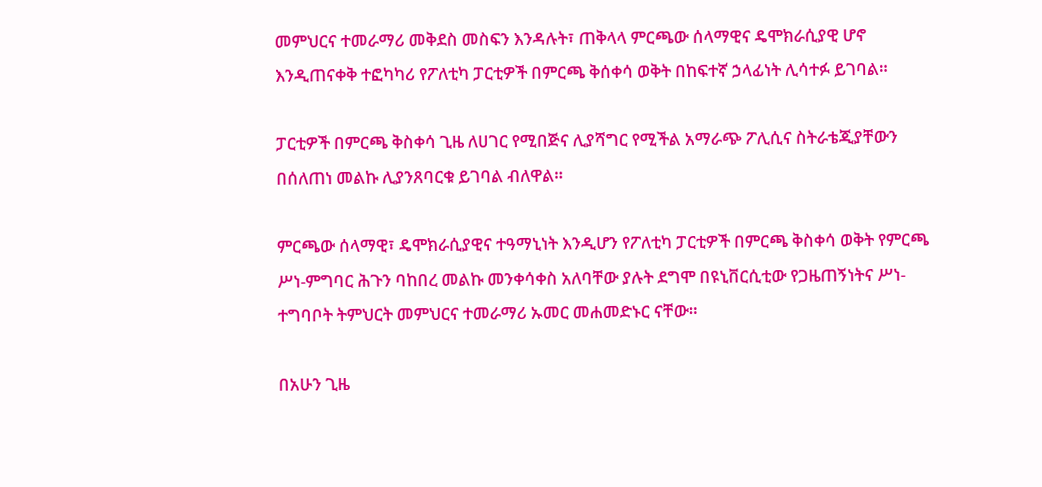መምህርና ተመራማሪ መቅደስ መስፍን እንዳሉት፣ ጠቅላላ ምርጫው ሰላማዊና ዴሞክራሲያዊ ሆኖ እንዲጠናቀቅ ተፎካካሪ የፖለቲካ ፓርቲዎች በምርጫ ቅሰቀሳ ወቅት በከፍተኛ ኃላፊነት ሊሳተፉ ይገባል።

ፓርቲዎች በምርጫ ቅስቀሳ ጊዜ ለሀገር የሚበጅና ሊያሻግር የሚችል አማራጭ ፖሊሲና ስትራቴጂያቸውን በሰለጠነ መልኩ ሊያንጸባርቁ ይገባል ብለዋል።

ምርጫው ሰላማዊ፣ ዴሞክራሲያዊና ተዓማኒነት እንዲሆን የፖለቲካ ፓርቲዎች በምርጫ ቅስቀሳ ወቅት የምርጫ ሥነ-ምግባር ሕጉን ባከበረ መልኩ መንቀሳቀስ አለባቸው ያሉት ደግሞ በዩኒቨርሲቲው የጋዜጠኝነትና ሥነ- ተግባቦት ትምህርት መምህርና ተመራማሪ ኡመር መሐመድኑር ናቸው።

በአሁን ጊዜ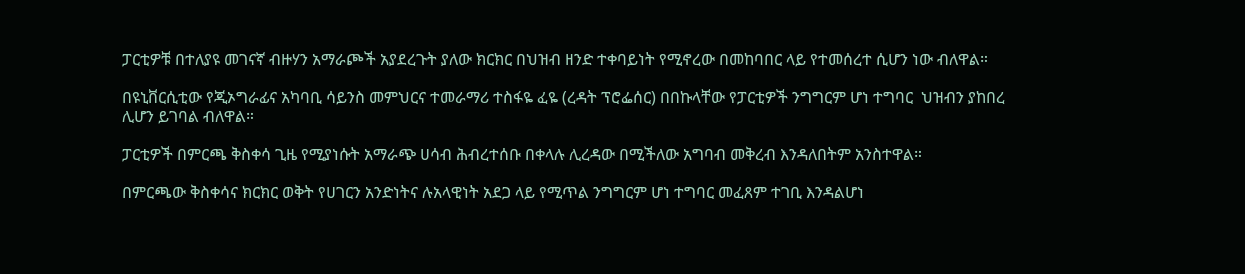ፓርቲዎቹ በተለያዩ መገናኛ ብዙሃን አማራጮች አያደረጉት ያለው ክርክር በህዝብ ዘንድ ተቀባይነት የሚኖረው በመከባበር ላይ የተመሰረተ ሲሆን ነው ብለዋል።

በዩኒቨርሲቲው የጂኦግራፊና አካባቢ ሳይንስ መምህርና ተመራማሪ ተስፋዬ ፈዬ (ረዳት ፕሮፌሰር) በበኩላቸው የፓርቲዎች ንግግርም ሆነ ተግባር  ህዝብን ያከበረ ሊሆን ይገባል ብለዋል።

ፓርቲዎች በምርጫ ቅስቀሳ ጊዜ የሚያነሱት አማራጭ ሀሳብ ሕብረተሰቡ በቀላሉ ሊረዳው በሚችለው አግባብ መቅረብ እንዳለበትም አንስተዋል።

በምርጫው ቅስቀሳና ክርክር ወቅት የሀገርን አንድነትና ሉአላዊነት አደጋ ላይ የሚጥል ንግግርም ሆነ ተግባር መፈጸም ተገቢ እንዳልሆነ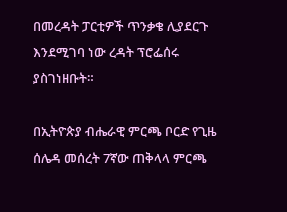በመረዳት ፓርቲዎች ጥንቃቄ ሊያደርጉ እንደሚገባ ነው ረዳት ፕሮፌሰሩ ያስገነዘቡት።

በኢትዮጵያ ብሔራዊ ምርጫ ቦርድ የጊዜ ሰሌዳ መሰረት 7ኛው ጠቅላላ ምርጫ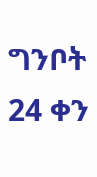ግንቦት 24 ቀን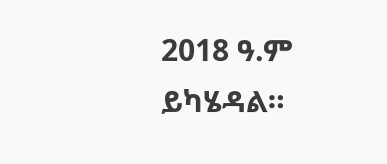2018 ዓ.ም ይካሄዳል።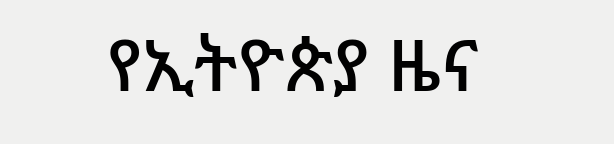የኢትዮጵያ ዜና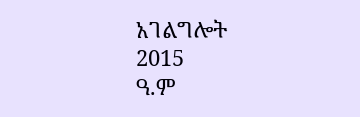አገልግሎት
2015
ዓ.ም